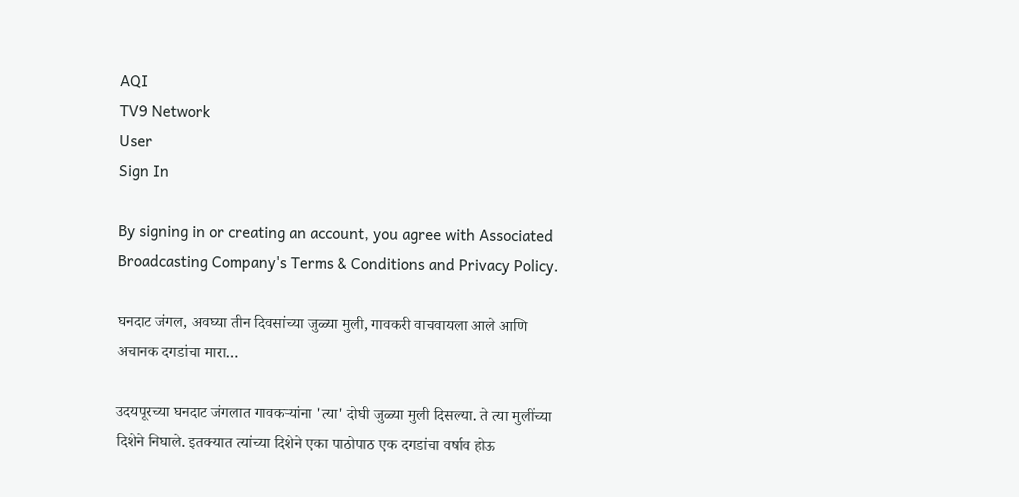AQI
TV9 Network
User
Sign In

By signing in or creating an account, you agree with Associated Broadcasting Company's Terms & Conditions and Privacy Policy.

घनदाट जंगल, अवघ्या तीन दिवसांच्या जुळ्या मुली, गावकरी वाचवायला आले आणि अचानक दगडांचा मारा…

उदयपूरच्या घनदाट जंगलात गावकऱ्यांना 'त्या' दोघी जुळ्या मुली दिसल्या. ते त्या मुलींच्या दिशेने निघाले. इतक्यात त्यांच्या दिशेने एका पाठोपाठ एक दगडांचा वर्षाव होऊ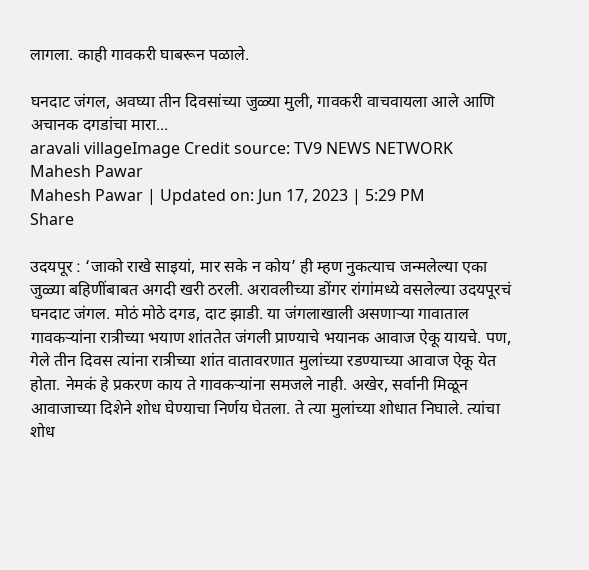लागला. काही गावकरी घाबरून पळाले.

घनदाट जंगल, अवघ्या तीन दिवसांच्या जुळ्या मुली, गावकरी वाचवायला आले आणि अचानक दगडांचा मारा...
aravali villageImage Credit source: TV9 NEWS NETWORK
Mahesh Pawar
Mahesh Pawar | Updated on: Jun 17, 2023 | 5:29 PM
Share

उदयपूर : ‘जाको राखे साइयां, मार सके न कोय’ ही म्हण नुकत्याच जन्मलेल्या एका जुळ्या बहिणींबाबत अगदी खरी ठरली. अरावलीच्या डोंगर रांगांमध्ये वसलेल्या उदयपूरचं घनदाट जंगल. मोठं मोठे दगड, दाट झाडी. या जंगलाखाली असणाऱ्या गावाताल गावकऱ्यांना रात्रीच्या भयाण शांततेत जंगली प्राण्याचे भयानक आवाज ऐकू यायचे. पण, गेले तीन दिवस त्यांना रात्रीच्या शांत वातावरणात मुलांच्या रडण्याच्या आवाज ऐकू येत होता. नेमकं हे प्रकरण काय ते गावकऱ्यांना समजले नाही. अखेर, सर्वानी मिळून आवाजाच्या दिशेने शोध घेण्याचा निर्णय घेतला. ते त्या मुलांच्या शोधात निघाले. त्यांचा शोध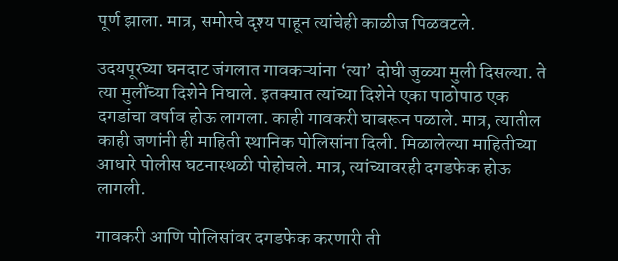पूर्ण झाला. मात्र, समोरचे दृश्य पाहून त्यांचेही काळीज पिळवटले.

उदयपूरच्या घनदाट जंगलात गावकऱ्यांना ‘त्या’ दोघी जुळ्या मुली दिसल्या. ते त्या मुलींच्या दिशेने निघाले. इतक्यात त्यांच्या दिशेने एका पाठोपाठ एक दगडांचा वर्षाव होऊ लागला. काही गावकरी घाबरून पळाले. मात्र, त्यातील काही जणांनी ही माहिती स्थानिक पोलिसांना दिली. मिळालेल्या माहितीच्या आधारे पोलीस घटनास्थळी पोहोचले. मात्र, त्यांच्यावरही दगडफेक होऊ लागली.

गावकरी आणि पोलिसांवर दगडफेक करणारी ती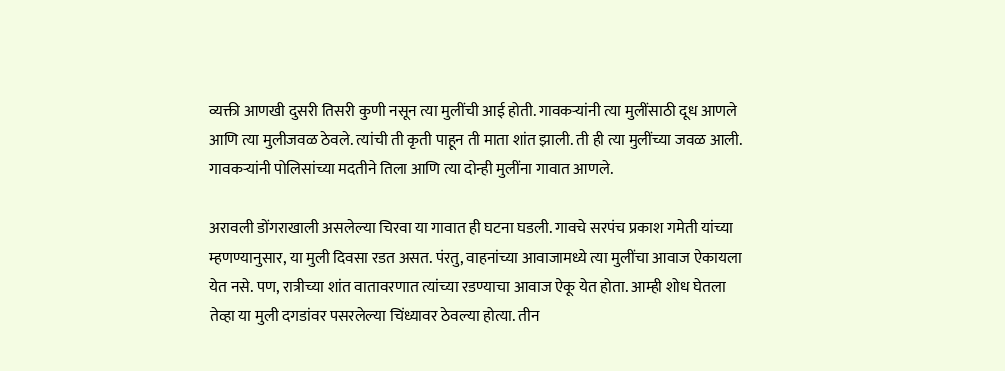व्यक्ती आणखी दुसरी तिसरी कुणी नसून त्या मुलींची आई होती. गावकऱ्यांनी त्या मुलींसाठी दूध आणले आणि त्या मुलीजवळ ठेवले. त्यांची ती कृती पाहून ती माता शांत झाली. ती ही त्या मुलींच्या जवळ आली. गावकऱ्यांनी पोलिसांच्या मदतीने तिला आणि त्या दोन्ही मुलींना गावात आणले.

अरावली डोंगराखाली असलेल्या चिरवा या गावात ही घटना घडली. गावचे सरपंच प्रकाश गमेती यांच्या म्हणण्यानुसार, या मुली दिवसा रडत असत. पंरतु, वाहनांच्या आवाजामध्ये त्या मुलींचा आवाज ऐकायला येत नसे. पण, रात्रीच्या शांत वातावरणात त्यांच्या रडण्याचा आवाज ऐकू येत होता. आम्ही शोध घेतला तेव्हा या मुली दगडांवर पसरलेल्या चिंध्यावर ठेवल्या होत्या. तीन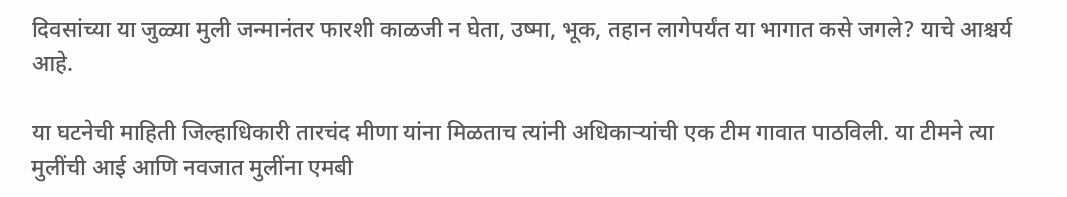दिवसांच्या या जुळ्या मुली जन्मानंतर फारशी काळजी न घेता, उष्मा, भूक, तहान लागेपर्यंत या भागात कसे जगले? याचे आश्चर्य आहे.

या घटनेची माहिती जिल्हाधिकारी तारचंद मीणा यांना मिळताच त्यांनी अधिकाऱ्यांची एक टीम गावात पाठविली. या टीमने त्या मुलींची आई आणि नवजात मुलींना एमबी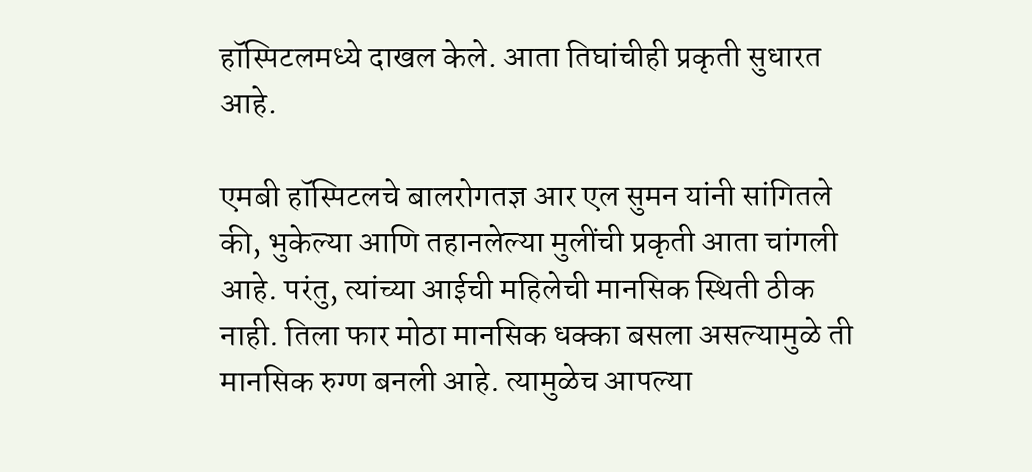हॉस्पिटलमध्ये दाखल केले. आता तिघांचीही प्रकृती सुधारत आहे.

एमबी हॉस्पिटलचे बालरोगतज्ञ आर एल सुमन यांनी सांगितले की, भुकेल्या आणि तहानलेल्या मुलींची प्रकृती आता चांगली आहे. परंतु, त्यांच्या आईची महिलेची मानसिक स्थिती ठीक नाही. तिला फार मोठा मानसिक धक्का बसला असल्यामुळे ती मानसिक रुग्ण बनली आहे. त्यामुळेच आपल्या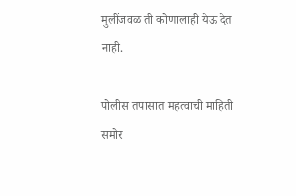मुलींजवळ ती कोणालाही येऊ देत नाही.

पोलीस तपासात महत्वाची माहिती समोर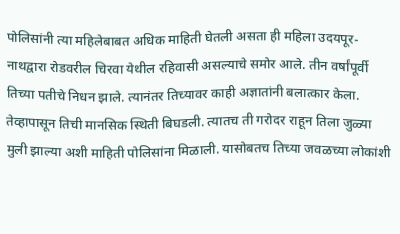पोलिसांनी त्या महिलेबाबत अधिक माहिती घेतली असता ही महिला उदयपूर-नाथद्वारा रोडवरील चिरवा येथील रहिवासी असल्याचे समोर आले. तीन वर्षांपूर्वी तिच्या पतीचे निधन झाले. त्यानंतर तिच्यावर काही अज्ञातांनी बलात्कार केला. तेव्हापासून तिची मानसिक स्थिती बिघडली. त्यातच ती गरोदर राहून तिला जुळ्या मुली झाल्या अशी माहिती पोलिसांना मिळाली. यासोबतच तिच्या जवळच्या लोकांशी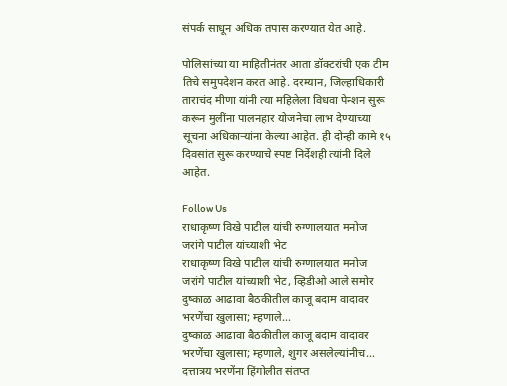संपर्क साधून अधिक तपास करण्यात येत आहे.

पोलिसांच्या या माहितीनंतर आता डॉक्टरांची एक टीम तिचे समुपदेशन करत आहे. दरम्यान, जिल्हाधिकारी ताराचंद मीणा यांनी त्या महिलेला विधवा पेन्शन सुरू करून मुलींना पालनहार योजनेचा लाभ देण्याच्या सूचना अधिकाऱ्यांना केल्या आहेत. ही दोन्ही कामे १५ दिवसांत सुरू करण्याचे स्पष्ट निर्देशही त्यांनी दिले आहेत.

Follow Us
राधाकृष्ण विखे पाटील यांची रुग्णालयात मनोज जरांगे पाटील यांच्याशी भेट
राधाकृष्ण विखे पाटील यांची रुग्णालयात मनोज जरांगे पाटील यांच्याशी भेट, व्हिडीओ आले समोर
दुष्काळ आढावा बैठकीतील काजू बदाम वादावर भरणेंचा खुलासा; म्हणाले...
दुष्काळ आढावा बैठकीतील काजू बदाम वादावर भरणेंचा खुलासा; म्हणाले, शुगर असलेल्यांनीच...
दत्तात्रय भरणेंना हिंगोलीत संतप्त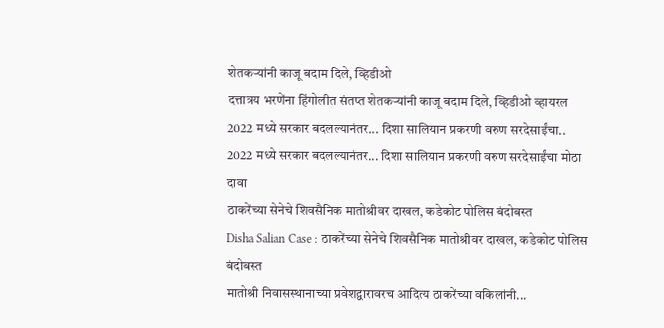शेतकऱ्यांनी काजू बदाम दिले, व्हिडीओ
दत्तात्रय भरणेंना हिंगोलीत संतप्त शेतकऱ्यांनी काजू बदाम दिले, व्हिडीओ व्हायरल
2022 मध्ये सरकार बदलल्यानंतर... दिशा सालियान प्रकरणी वरुण सरदेसाईंचा..
2022 मध्ये सरकार बदलल्यानंतर... दिशा सालियान प्रकरणी वरुण सरदेसाईंचा मोठा दावा
ठाकरेंच्या सेनेचे शिवसैनिक मातोश्रीवर दाखल, कडेकोट पोलिस बंदोबस्त
Disha Salian Case : ठाकरेंच्या सेनेचे शिवसैनिक मातोश्रीवर दाखल, कडेकोट पोलिस बंदोबस्त
मातोश्री निवासस्थानाच्या प्रवेशद्वारावरच आदित्य ठाकरेंच्या वकिलांनी...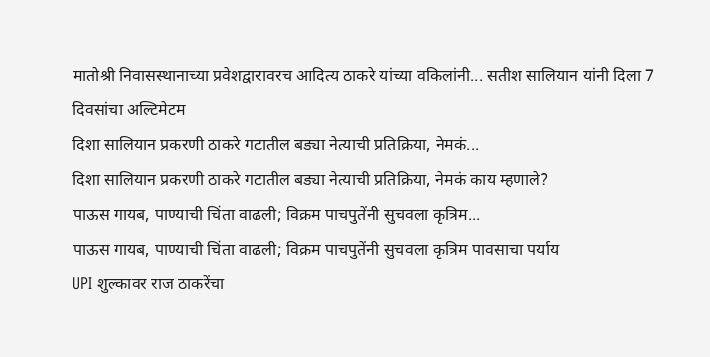मातोश्री निवासस्थानाच्या प्रवेशद्वारावरच आदित्य ठाकरे यांच्या वकिलांनी... सतीश सालियान यांनी दिला 7 दिवसांचा अल्टिमेटम
दिशा सालियान प्रकरणी ठाकरे गटातील बड्या नेत्याची प्रतिक्रिया, नेमकं...
दिशा सालियान प्रकरणी ठाकरे गटातील बड्या नेत्याची प्रतिक्रिया, नेमकं काय म्हणाले?
पाऊस गायब, पाण्याची चिंता वाढली; विक्रम पाचपुतेंनी सुचवला कृत्रिम...
पाऊस गायब, पाण्याची चिंता वाढली; विक्रम पाचपुतेंनी सुचवला कृत्रिम पावसाचा पर्याय
UPI शुल्कावर राज ठाकरेंचा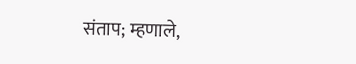संताप; म्हणाले,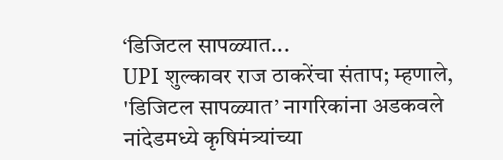‘डिजिटल सापळ्यात...
UPI शुल्कावर राज ठाकरेंचा संताप; म्हणाले, 'डिजिटल सापळ्यात’ नागरिकांना अडकवले
नांदेडमध्ये कृषिमंत्र्यांच्या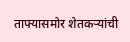ताफ्यासमोर शेतकऱ्यांची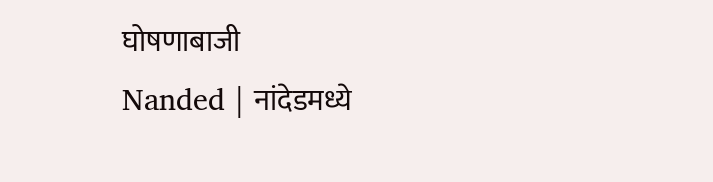घोषणाबाजी
Nanded | नांदेडमध्ये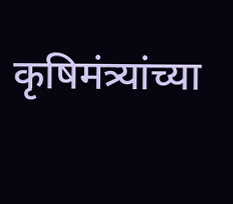कृषिमंत्र्यांच्या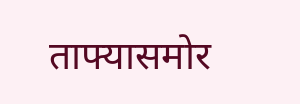ताफ्यासमोर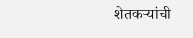शेतकऱ्यांची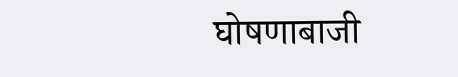घोषणाबाजी